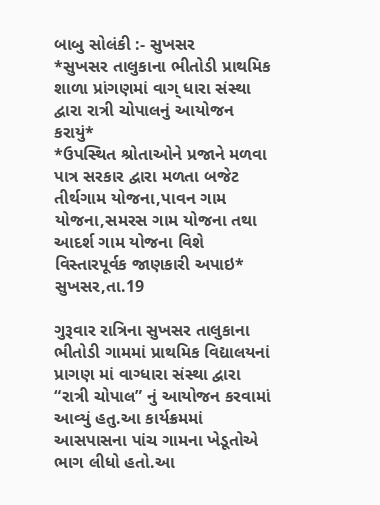બાબુ સોલંકી :- સુખસર
*સુખસર તાલુકાના ભીતોડી પ્રાથમિક શાળા પ્રાંગણમાં વાગ્ ધારા સંસ્થા દ્વારા રાત્રી ચોપાલનું આયોજન કરાયું*
*ઉપસ્થિત શ્રોતાઓને પ્રજાને મળવા પાત્ર સરકાર દ્વારા મળતા બજેટ તીર્થગામ યોજના,પાવન ગામ યોજના,સમરસ ગામ યોજના તથા આદર્શ ગામ યોજના વિશે વિસ્તારપૂર્વક જાણકારી અપાઇ*
સુખસર,તા.19

ગુરૂવાર રાત્રિના સુખસર તાલુકાના ભીતોડી ગામમાં પ્રાથમિક વિદ્યાલયનાં પ્રાગણ માં વાગ્ધારા સંસ્થા દ્વારા “રાત્રી ચોપાલ” નું આયોજન કરવામાં આવ્યું હતુ.આ કાર્યક્રમમાં આસપાસના પાંચ ગામના ખેડૂતોએ ભાગ લીધો હતો.આ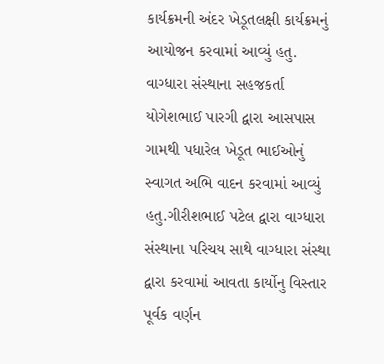કાર્યક્રમની અંદર ખેડૂતલક્ષી કાર્યક્રમનું આયોજન કરવામાં આવ્યું હતુ. વાગ્ધારા સંસ્થાના સહજકર્તા યોગેશભાઈ પારગી દ્વારા આસપાસ ગામથી પધારેલ ખેડૂત ભાઈઓનું સ્વાગત અભિ વાદન કરવામાં આવ્યું હતુ.ગીરીશભાઈ પટેલ દ્વારા વાગ્ધારા સંસ્થાના પરિચય સાથે વાગ્ધારા સંસ્થા દ્વારા કરવામાં આવતા કાર્યોનુ વિસ્તાર પૂર્વક વર્ણન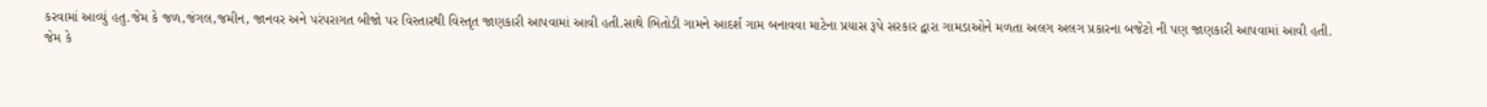કરવામાં આવ્યું હતુ.જેમ કે જળ,જંગલ,જમીન, જાનવર અને પરંપરાગત બીજો પર વિસ્તારથી વિસ્તૃત જાણકારી આપવામાં આવી હતી.સાથે ભિતોડી ગામને આદર્શ ગામ બનાવવા માટેના પ્રયાસ રૂપે સરકાર દ્વારા ગામડાઓને મળતા અલગ અલગ પ્રકારના બજેટો ની પણ જાણકારી આપવામાં આવી હતી.
જેમ કે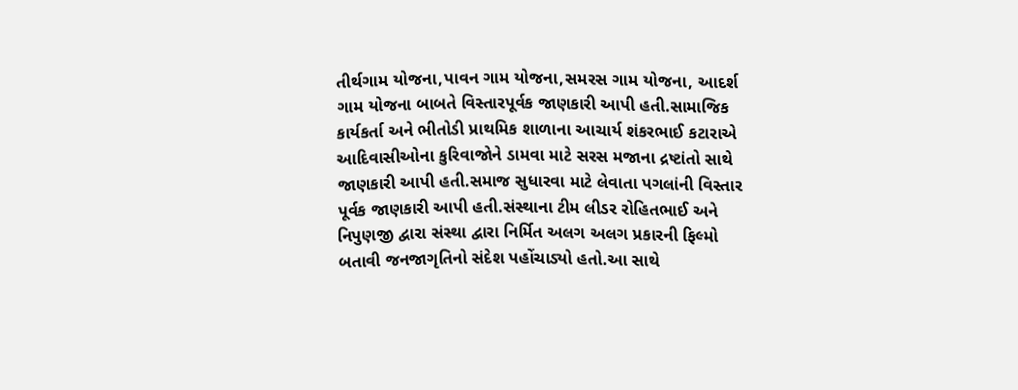તીર્થગામ યોજના,પાવન ગામ યોજના,સમરસ ગામ યોજના, આદર્શ ગામ યોજના બાબતે વિસ્તારપૂર્વક જાણકારી આપી હતી.સામાજિક કાર્યકર્તા અને ભીતોડી પ્રાથમિક શાળાના આચાર્ય શંકરભાઈ કટારાએ આદિવાસીઓના કુરિવાજોને ડામવા માટે સરસ મજાના દ્રષ્ટાંતો સાથે જાણકારી આપી હતી.સમાજ સુધારવા માટે લેવાતા પગલાંની વિસ્તાર પૂર્વક જાણકારી આપી હતી.સંસ્થાના ટીમ લીડર રોહિતભાઈ અને નિપુણજી દ્વારા સંસ્થા દ્વારા નિર્મિત અલગ અલગ પ્રકારની ફિલ્મો બતાવી જનજાગૃતિનો સંદેશ પહોંચાડ્યો હતો.આ સાથે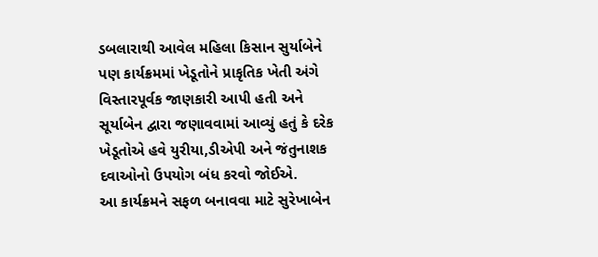ડબલારાથી આવેલ મહિલા કિસાન સુર્યાબેને પણ કાર્યક્રમમાં ખેડૂતોને પ્રાકૃતિક ખેતી અંગે વિસ્તારપૂર્વક જાણકારી આપી હતી અને સૂર્યાબેન દ્વારા જણાવવામાં આવ્યું હતું કે દરેક ખેડૂતોએ હવે યુરીયા,ડીએપી અને જંતુનાશક દવાઓનો ઉપયોગ બંધ કરવો જોઈએ.
આ કાર્યક્રમને સફળ બનાવવા માટે સુરેખાબેન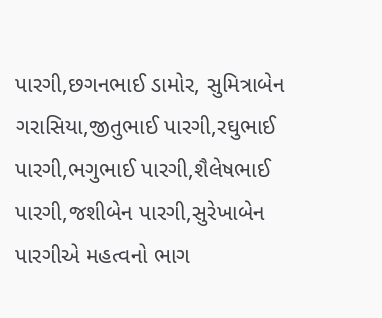પારગી,છગનભાઈ ડામોર, સુમિત્રાબેન ગરાસિયા,જીતુભાઈ પારગી,રઘુભાઈ પારગી,ભગુભાઈ પારગી,શૈલેષભાઈ પારગી,જશીબેન પારગી,સુરેખાબેન પારગીએ મહત્વનો ભાગ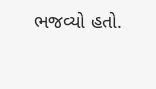ભજવ્યો હતો.